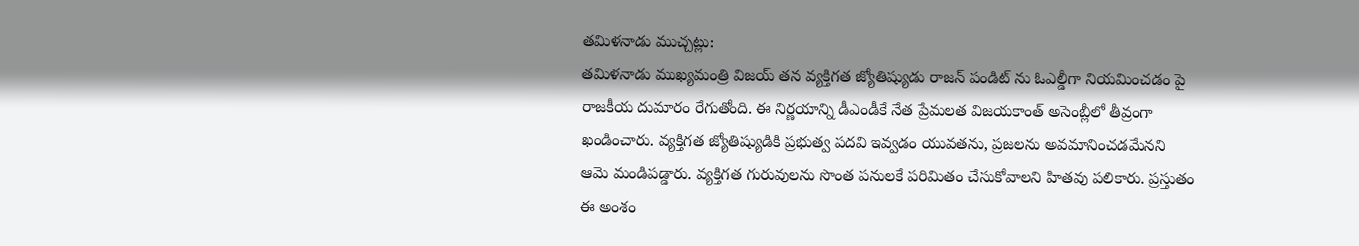తమిళనాడు ముచ్చట్లు:
తమిళనాడు ముఖ్యమంత్రి విజయ్ తన వ్యక్తిగత జ్యోతిష్యుడు రాజన్ పండిట్ ను ఓఎల్డీగా నియమించడం పై రాజకీయ దుమారం రేగుతోంది. ఈ నిర్ణయాన్ని డీఎండీకే నేత ప్రేమలత విజయకాంత్ అసెంబ్లీలో తీవ్రంగా ఖండించారు. వ్యక్తిగత జ్యోతిష్యుడికి ప్రభుత్వ పదవి ఇవ్వడం యువతను, ప్రజలను అవమానించడమేనని ఆమె మండిపడ్డారు. వ్యక్తిగత గురువులను సొంత పనులకే పరిమితం చేసుకోవాలని హితవు పలికారు. ప్రస్తుతం ఈ అంశం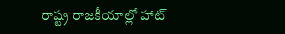రాష్ట్ర రాజకీయాల్లో హాట్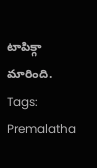టాపిక్గా మారింది.
Tags: Premalatha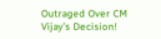Outraged Over CM Vijay’s Decision!